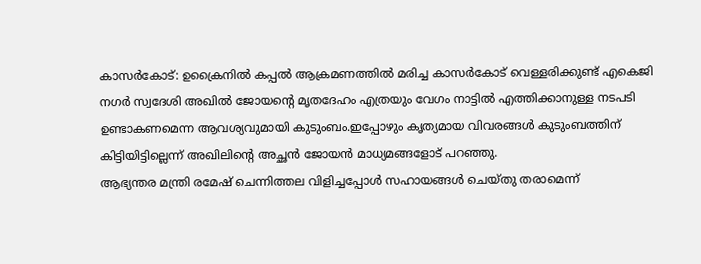കാസർകോട്: ഉക്രൈനിൽ കപ്പൽ ആക്രമണത്തിൽ മരിച്ച കാസർകോട് വെള്ളരിക്കുണ്ട് എകെജി നഗർ സ്വദേശി അഖിൽ ജോയൻ്റെ മൃതദേഹം എത്രയും വേഗം നാട്ടിൽ എത്തിക്കാനുള്ള നടപടി ഉണ്ടാകണമെന്ന ആവശ്യവുമായി കുടുംബം.ഇപ്പോഴും കൃത്യമായ വിവരങ്ങൾ കുടുംബത്തിന് കിട്ടിയിട്ടില്ലെന്ന് അഖിലിന്റെ അച്ഛൻ ജോയൻ മാധ്യമങ്ങളോട് പറഞ്ഞു.
ആഭ്യന്തര മന്ത്രി രമേഷ് ചെന്നിത്തല വിളിച്ചപ്പോൾ സഹായങ്ങൾ ചെയ്തു തരാമെന്ന്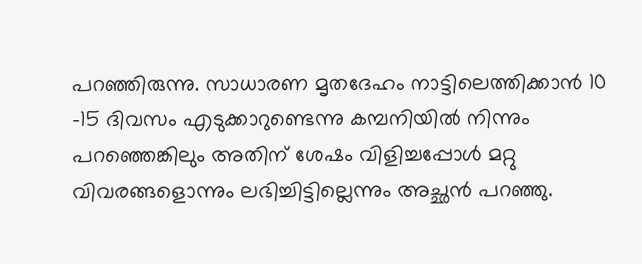പറഞ്ഞിരുന്നു. സാധാരണ മൃതദേഹം നാട്ടിലെത്തിക്കാൻ 10 -15 ദിവസം എടുക്കാറുണ്ടെന്നു കമ്പനിയിൽ നിന്നും പറഞ്ഞെങ്കിലും അതിന് ശേഷം വിളിച്ചപ്പോൾ മറ്റു വിവരങ്ങളൊന്നും ലഭിച്ചിട്ടില്ലെന്നും അച്ഛൻ പറഞ്ഞു.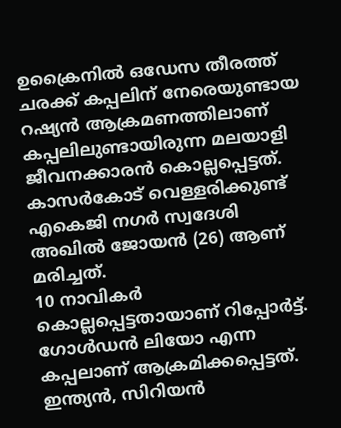ഉക്രൈനിൽ ഒഡേസ തീരത്ത് ചരക്ക് കപ്പലിന് നേരെയുണ്ടായ റഷ്യൻ ആക്രമണത്തിലാണ് കപ്പലിലുണ്ടായിരുന്ന മലയാളി ജീവനക്കാരൻ കൊല്ലപ്പെട്ടത്. കാസർകോട് വെള്ളരിക്കുണ്ട് എകെജി നഗർ സ്വദേശി അഖിൽ ജോയൻ (26) ആണ് മരിച്ചത്.
10 നാവികർ കൊല്ലപ്പെട്ടതായാണ് റിപ്പോർട്ട്. ഗോൾഡൻ ലിയോ എന്ന കപ്പലാണ് ആക്രമിക്കപ്പെട്ടത്. ഇന്ത്യൻ, സിറിയൻ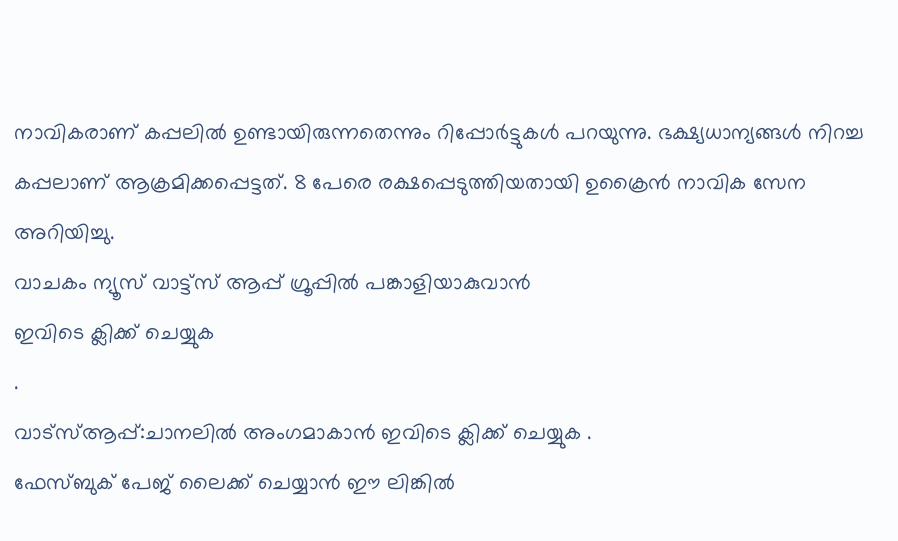നാവികരാണ് കപ്പലിൽ ഉണ്ടായിരുന്നതെന്നും റിപ്പോർട്ടുകൾ പറയുന്നു. ഭക്ഷ്യധാന്യങ്ങൾ നിറച്ച കപ്പലാണ് ആക്രമിക്കപ്പെട്ടത്. 8 പേരെ രക്ഷപ്പെടുത്തിയതായി ഉക്രൈൻ നാവിക സേന അറിയിച്ചു.
വാചകം ന്യൂസ് വാട്ട്സ് ആപ്പ് ഗ്രൂപ്പിൽ പങ്കാളിയാകുവാൻ
ഇവിടെ ക്ലിക്ക് ചെയ്യുക
.
വാട്സ്ആപ്പ്:ചാനലിൽ അംഗമാകാൻ ഇവിടെ ക്ലിക്ക് ചെയ്യുക .
ഫേസ്ബുക് പേജ് ലൈക്ക് ചെയ്യാൻ ഈ ലിങ്കിൽ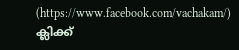(https://www.facebook.com/vachakam/) ക്ലിക്ക്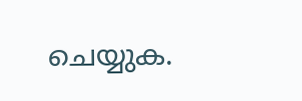ചെയ്യുക.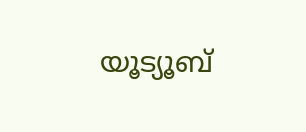യൂട്യൂബ്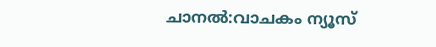ചാനൽ:വാചകം ന്യൂസ്